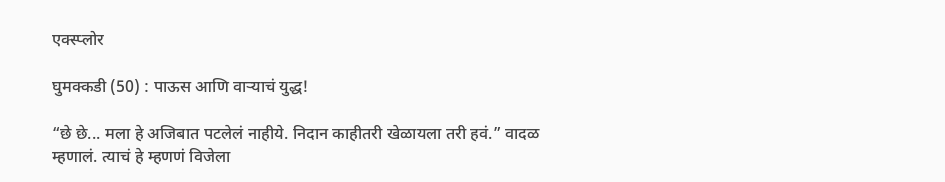एक्स्प्लोर

घुमक्कडी (50) : पाऊस आणि वाऱ्याचं युद्ध!

“छे छे... मला हे अजिबात पटलेलं नाहीये. निदान काहीतरी खेळायला तरी हवं.” वादळ म्हणालं. त्याचं हे म्हणणं विजेला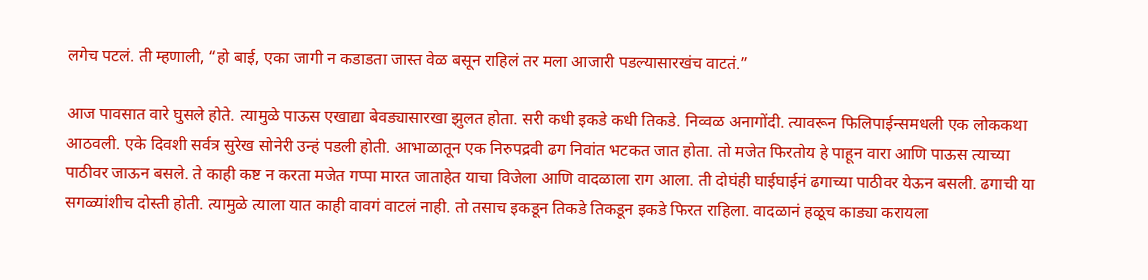लगेच पटलं. ती म्हणाली, “हो बाई, एका जागी न कडाडता जास्त वेळ बसून राहिलं तर मला आजारी पडल्यासारखंच वाटतं.”

आज पावसात वारे घुसले होते. त्यामुळे पाऊस एखाद्या बेवड्यासारखा झुलत होता. सरी कधी इकडे कधी तिकडे. निव्वळ अनागोंदी. त्यावरून फिलिपाईन्समधली एक लोककथा आठवली. एके दिवशी सर्वत्र सुरेख सोनेरी उन्हं पडली होती. आभाळातून एक निरुपद्रवी ढग निवांत भटकत जात होता. तो मजेत फिरतोय हे पाहून वारा आणि पाऊस त्याच्या पाठीवर जाऊन बसले. ते काही कष्ट न करता मजेत गप्पा मारत जाताहेत याचा विजेला आणि वादळाला राग आला. ती दोघंही घाईघाईनं ढगाच्या पाठीवर येऊन बसली. ढगाची या सगळ्यांशीच दोस्ती होती. त्यामुळे त्याला यात काही वावगं वाटलं नाही. तो तसाच इकडून तिकडे तिकडून इकडे फिरत राहिला. वादळानं हळूच काड्या करायला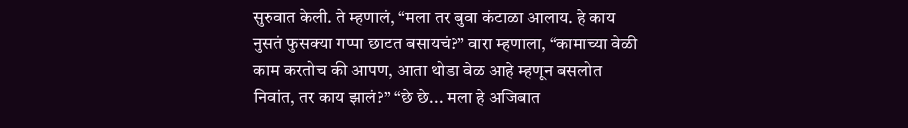सुरुवात केली. ते म्हणालं, “मला तर बुवा कंटाळा आलाय. हे काय नुसतं फुसक्या गप्पा छाटत बसायचं?” वारा म्हणाला, “कामाच्या वेळी काम करतोच की आपण, आता थोडा वेळ आहे म्हणून बसलोत निवांत, तर काय झालं?” “छे छे... मला हे अजिबात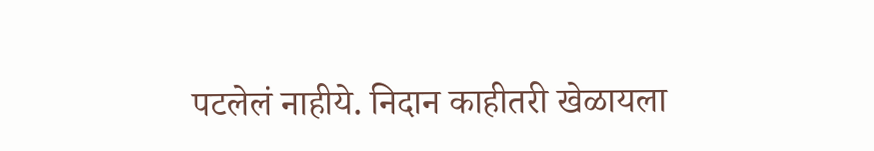पटलेलं नाहीये. निदान काहीतरी खेळायला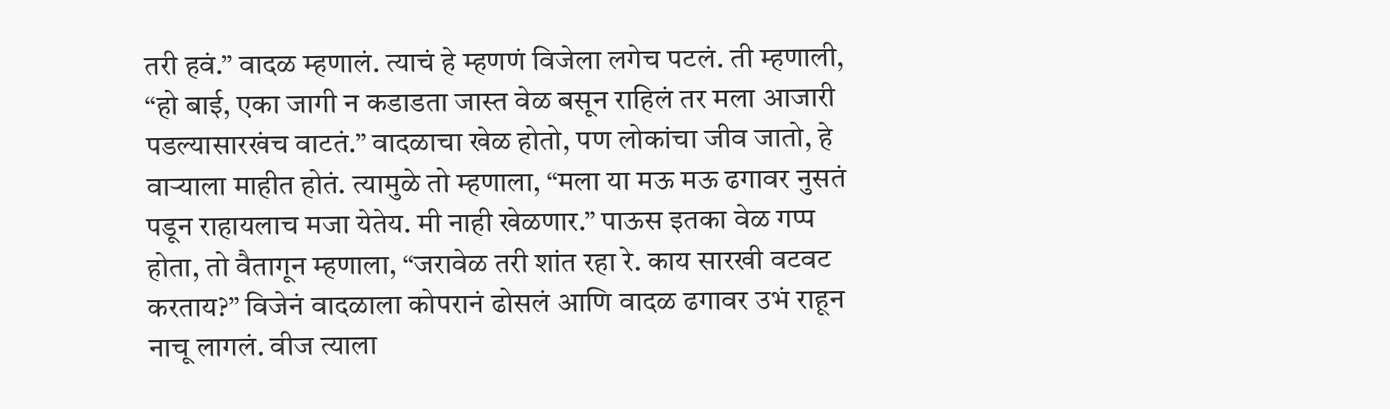तरी हवं.” वादळ म्हणालं. त्याचं हे म्हणणं विजेला लगेच पटलं. ती म्हणाली, “हो बाई, एका जागी न कडाडता जास्त वेळ बसून राहिलं तर मला आजारी पडल्यासारखंच वाटतं.” वादळाचा खेळ होतो, पण लोकांचा जीव जातो, हे वाऱ्याला माहीत होतं. त्यामुळे तो म्हणाला, “मला या मऊ मऊ ढगावर नुसतं पडून राहायलाच मजा येतेय. मी नाही खेळणार.” पाऊस इतका वेळ गप्प होता, तो वैतागून म्हणाला, “जरावेळ तरी शांत रहा रे. काय सारखी वटवट करताय?” विजेनं वादळाला कोपरानं ढोसलं आणि वादळ ढगावर उभं राहून नाचू लागलं. वीज त्याला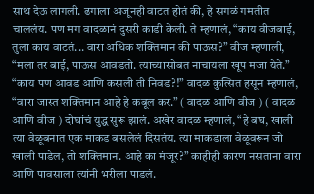साथ देऊ लागली. ढगाला अजूनही वाटत होतं की, हे सगळं गमतीत चाललंय. पण मग वादळानं दुसरी काडी केली. ते म्हणालं, “काय वीजबाई, तुला काय वाटतं... वारा अधिक शक्तिमान की पाऊस?” वीज म्हणाली, “मला तर बाई, पाऊस आवडतो. त्याच्यासोबत नाचायला खूप मजा येते.” “काय पण आवड आणि कसली ती निवड?!” वादळ कुत्सित हसून म्हणालं, “वारा जास्त शक्तिमान आहे हे कबूल कर.” ( वादळ आणि वीज ) ( वादळ आणि वीज ) दोघांचं युद्ध सुरू झालं. अखेर वादळ म्हणालं, “हे बघ, खाली त्या वेळूबनात एक माकड बसलेलं दिसतंय. त्या माकडाला वेळूवरून जो खाली पाडेल, तो शक्तिमान. आहे का मंजूर?” काहीही कारण नसताना वारा आणि पावसाला त्यांनी भरीला पाडलं.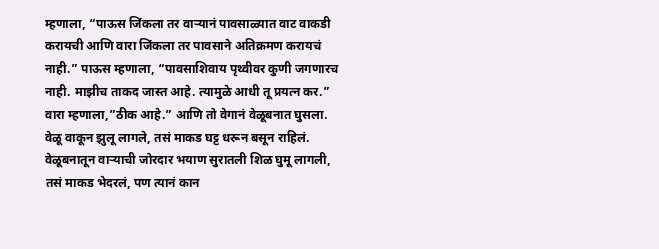म्हणाला, “पाऊस जिंकला तर वाऱ्यानं पावसाळ्यात वाट वाकडी करायची आणि वारा जिंकला तर पावसाने अतिक्रमण करायचं नाही.” पाऊस म्हणाला, “पावसाशिवाय पृथ्वीवर कुणी जगणारच नाही. माझीच ताकद जास्त आहे. त्यामुळे आधी तू प्रयत्न कर.” वारा म्हणाला,”ठीक आहे.” आणि तो वेगानं वेळूबनात घुसला. वेळू वाकून झुलू लागले, तसं माकड घट्ट धरून बसून राहिलं. वेळूबनातून वाऱ्याची जोरदार भयाण सुरातली शिळ घुमू लागली, तसं माकड भेदरलं, पण त्यानं कान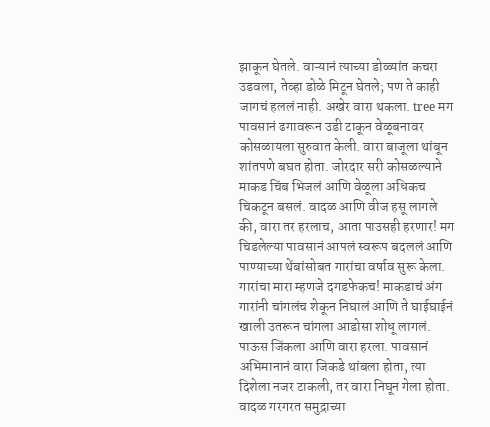झाकून घेतले. वाऱ्यानं त्याच्या डोळ्यांत कचरा उडवला, तेव्हा डोळे मिटून घेतले; पण ते काही जागचं हललं नाही. अखेर वारा थकला. tree मग पावसानं ढगावरून उडी टाकून वेळूबनावर कोसळायला सुरुवात केली. वारा बाजूला थांबून शांतपणे बघत होता. जोरदार सरी कोसळल्याने माकड चिंब भिजलं आणि वेळूला अधिकच चिकटून बसलं. वादळ आणि वीज हसू लागले की, वारा तर हरलाच, आता पाउसही हरणार! मग चिडलेल्या पावसानं आपलं स्वरूप बदललं आणि पाण्याच्या थेंबांसोबत गारांचा वर्षाव सुरू केला. गारांचा मारा म्हणजे दगडफेकच! माकडाचं अंग गारांनी चांगलंच शेकून निघालं आणि ते घाईघाईनं खाली उतरून चांगला आडोसा शोधू लागलं. पाऊस जिंकला आणि वारा हरला. पावसानं अभिमानानं वारा जिकडे थांबला होता, त्या दिशेला नजर टाकली, तर वारा निघून गेला होता. वादळ गरगरत समुद्राच्या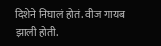दिशेने निघालं होतं. वीज गायब झाली होती.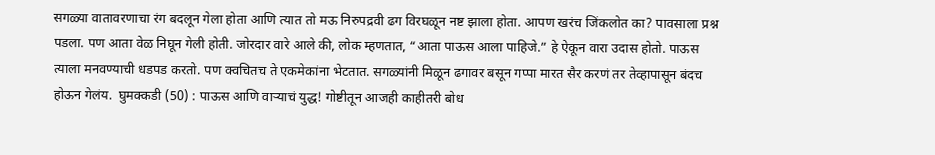सगळ्या वातावरणाचा रंग बदलून गेला होता आणि त्यात तो मऊ निरुपद्रवी ढग विरघळून नष्ट झाला होता. आपण खरंच जिंकलोत का? पावसाला प्रश्न पडला. पण आता वेळ निघून गेली होती. जोरदार वारे आले की, लोक म्हणतात, “आता पाऊस आला पाहिजे.” हे ऐकून वारा उदास होतो. पाऊस त्याला मनवण्याची धडपड करतो. पण क्वचितच ते एकमेकांना भेटतात. सगळ्यांनी मिळून ढगावर बसून गप्पा मारत सैर करणं तर तेव्हापासून बंदच होऊन गेलंय.  घुमक्कडी (50) : पाऊस आणि वाऱ्याचं युद्ध! गोष्टीतून आजही काहीतरी बोध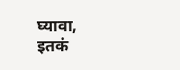घ्यावा, इतकं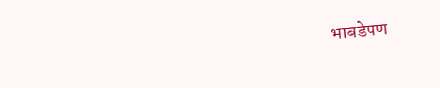भाबडेपण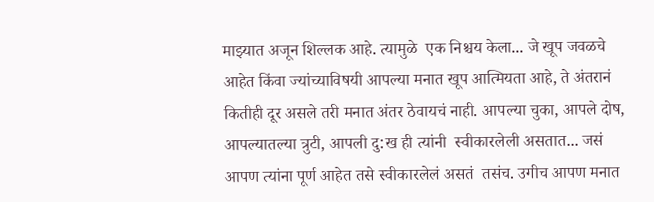माझ्यात अजून शिल्लक आहे. त्यामुळे  एक निश्चय केला... जे खूप जवळचे आहेत किंवा ज्यांच्याविषयी आपल्या मनात खूप आत्मियता आहे, ते अंतरानं कितीही दूर असले तरी मनात अंतर ठेवायचं नाही. आपल्या चुका, आपले दोष, आपल्यातल्या त्रुटी, आपली दु:ख ही त्यांनी  स्वीकारलेली असतात... जसं आपण त्यांना पूर्ण आहेत तसे स्वीकारलेलं असतं  तसंच. उगीच आपण मनात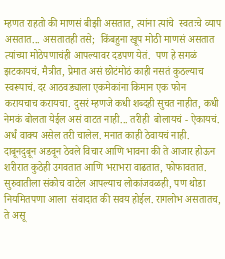म्हणत राहतो की माणसं बीझी असतात, त्यांना त्यांचे  स्वतःचे व्याप असतात... असतातही तसे;  किंबहुना खूप मोठी माणसं असतात त्यांच्या मोठेपणाचंही आपल्यावर दडपण येतं.  पण हे सगळं झटकायचं. मैत्रीत, प्रेमात असं छोटंमोठं काही नसतं कुठल्याच  स्वरूपाचं. दर आठवड्याला एकमेकांना किमान एक फोन करायचाच करायचा. दुसरं म्हणजे कधी शब्दही सुचत नाहीत, कधी नेमकं बोलता येईल असं वाटत नाही... तरीही  बोलायचं - ऐकायचं. अर्धं वाक्य असेल तरी चालेल. मनात काही ठेवायचं नाही. दाबूनदुबून अडवून ठेवले विचार आणि भावना की ते आजार होऊन शरीरात कुठेही उगवतात आणि भराभरा वाढतात, फोफावतात. सुरुवातीला संकोच वाटेल आपल्याच लोकांजवळही, पण थोडा नियमितपणा आला  संवादात की सवय होईल. रागलोभ असतातच, ते असू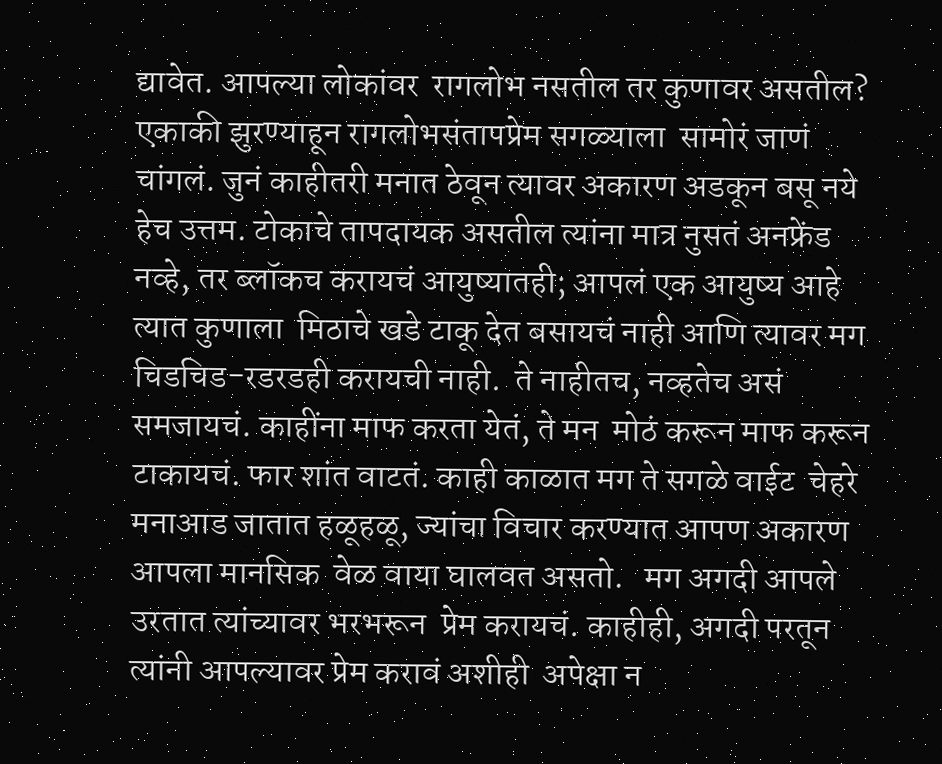द्यावेत. आपल्या लोकांवर  रागलोभ नसतील तर कुणावर असतील? एकाकी झुरण्याहून रागलोभसंतापप्रेम सगळ्याला  सामोरं जाणं चांगलं. जुनं काहीतरी मनात ठेवून त्यावर अकारण अडकून बसू नये  हेच उत्तम. टोकाचे तापदायक असतील त्यांना मात्र नुसतं अनफ्रेंड  नव्हे, तर ब्लॉकच करायचं आयुष्यातही; आपलं एक आयुष्य आहे त्यात कुणाला  मिठाचे खडे टाकू देत बसायचं नाही आणि त्यावर मग चिडचिड-रडरडही करायची नाही.  ते नाहीतच, नव्हतेच असं समजायचं. काहींना माफ करता येतं, ते मन  मोठं करून माफ करून टाकायचं. फार शांत वाटतं. काही काळात मग ते सगळे वाईट  चेहरे मनाआड जातात हळूहळू, ज्यांचा विचार करण्यात आपण अकारण आपला मानसिक  वेळ वाया घालवत असतो.   मग अगदी आपले उरतात त्यांच्यावर भरभरून  प्रेम करायचं. काहीही, अगदी परतून त्यांनी आपल्यावर प्रेम करावं अशीही  अपेक्षा न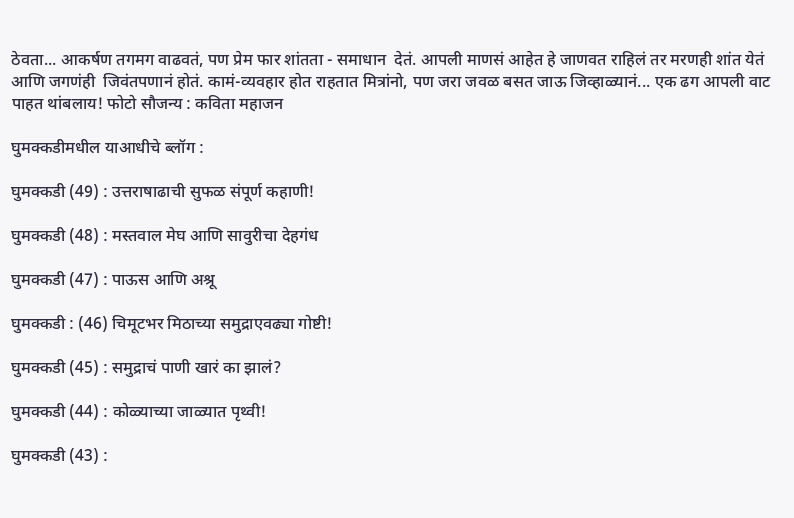ठेवता... आकर्षण तगमग वाढवतं, पण प्रेम फार शांतता - समाधान  देतं. आपली माणसं आहेत हे जाणवत राहिलं तर मरणही शांत येतं आणि जगणंही  जिवंतपणानं होतं. कामं-व्यवहार होत राहतात मित्रांनो, पण जरा जवळ बसत जाऊ जिव्हाळ्यानं... एक ढग आपली वाट पाहत थांबलाय! फोटो सौजन्य : कविता महाजन

घुमक्कडीमधील याआधीचे ब्लॉग :

घुमक्कडी (49) : उत्तराषाढाची सुफळ संपूर्ण कहाणी!

घुमक्कडी (48) : मस्तवाल मेघ आणि सावुरीचा देहगंध

घुमक्कडी (47) : पाऊस आणि अश्रू

घुमक्कडी : (46) चिमूटभर मिठाच्या समुद्राएवढ्या गोष्टी!

घुमक्कडी (45) : समुद्राचं पाणी खारं का झालं?

घुमक्कडी (44) : कोळ्याच्या जाळ्यात पृथ्वी!

घुमक्कडी (43) :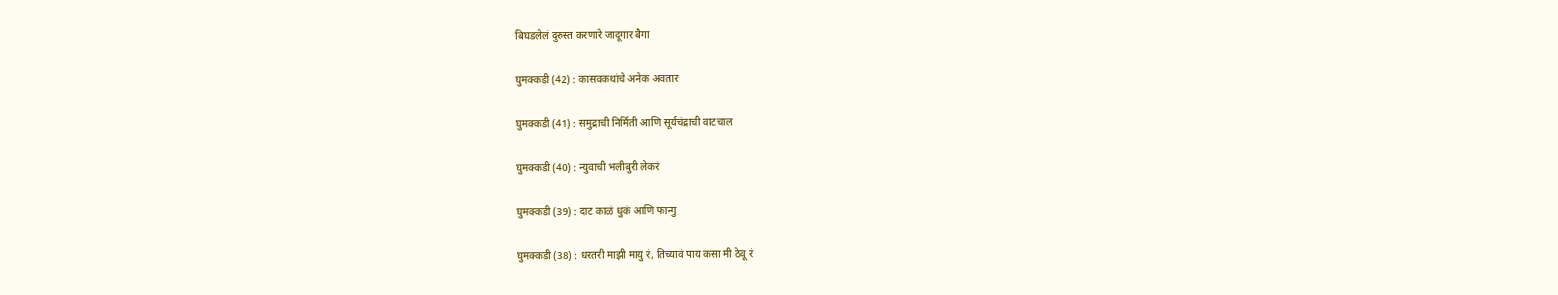बिघडलेलं दुरुस्त करणारे जादूगार बैगा

घुमक्कडी (42) : कासवकथांचे अनेक अवतार

घुमक्कडी (41) : समुद्राची निर्मिती आणि सूर्यचंद्राची वाटचाल

घुमक्कडी (40) : न्युवाची भलीबुरी लेकरं

घुमक्कडी (39) : दाट काळं धुकं आणि फान्गु

घुमक्कडी (38) : धरतरी माझी मायु रं, तिच्यावं पाय कसा मी ठेवू रं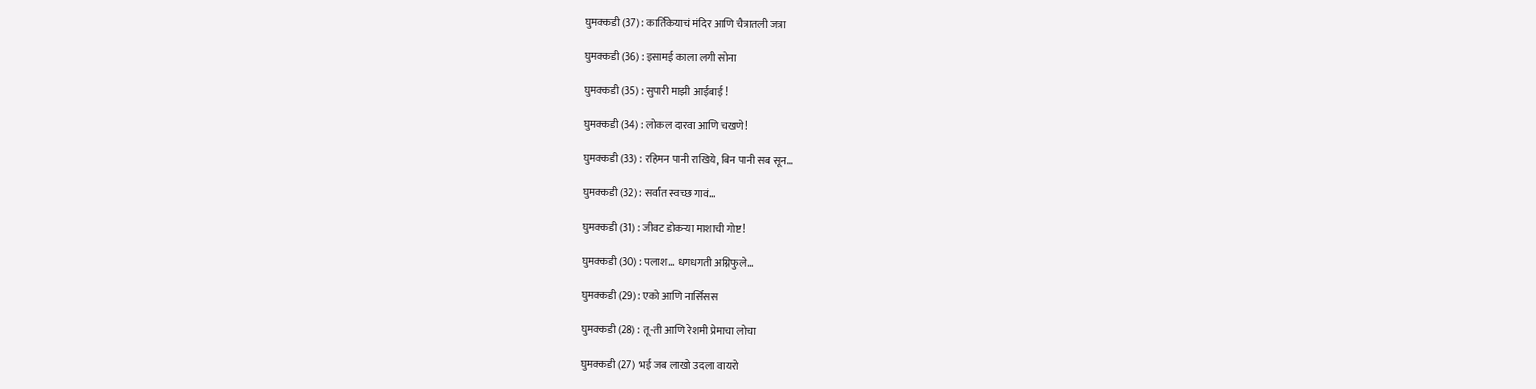घुमक्कडी (37) : कार्तिकेयाचं मंदिर आणि चैत्रातली जत्रा

घुमक्कडी (36) : इसामई काला लगी सोना

घुमक्कडी (35) : सुपारी माझी आईबाई !

घुमक्कडी (34) : लोकल दारवा आणि चखणे!

घुमक्कडी (33) : रहिमन पानी राखिये, बिन पानी सब सून…

घुमक्कडी (32) : सर्वांत स्वच्छ गावं…

घुमक्कडी (31) : जीवट डोकऱ्या माशाची गोष्ट!

घुमक्कडी (30) : पलाश… धगधगती अग्निफुले…

घुमक्कडी (29) : एको आणि नार्सिसस

घुमक्कडी (28) : तू-ती आणि रेशमी प्रेमाचा लोचा

घुमक्कडी (27)  भई जब लाखो उदला वायरो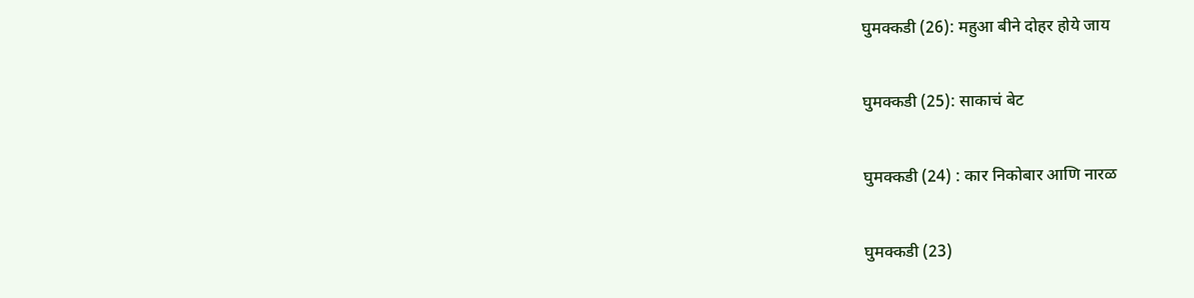घुमक्कडी (26): महुआ बीने दोहर होये जाय

घुमक्कडी (25): साकाचं बेट

घुमक्कडी (24) : कार निकोबार आणि नारळ

घुमक्कडी (23)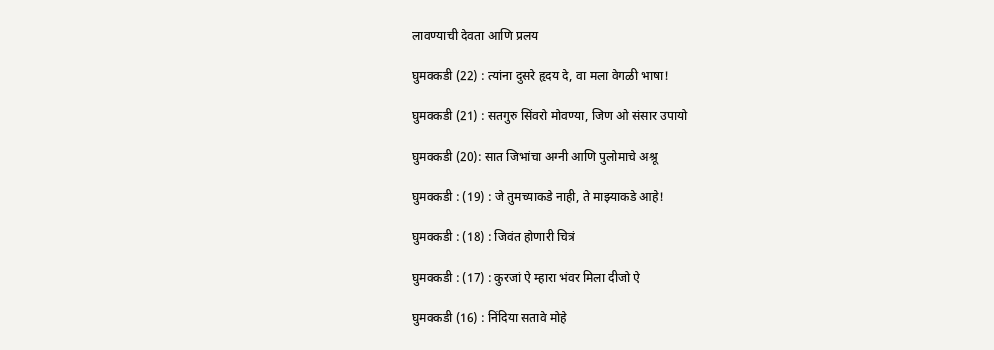लावण्याची देवता आणि प्रलय

घुमक्कडी (22) : त्यांना दुसरे हृदय दे, वा मला वेगळी भाषा!

घुमक्कडी (21) : सतगुरु सिंवरो मोवण्या, जिण ओ संसार उपायो

घुमक्कडी (20): सात जिभांचा अग्नी आणि पुलोमाचे अश्रू

घुमक्कडी : (19) : जे तुमच्याकडे नाही, ते माझ्याकडे आहे!

घुमक्कडी : (18) : जिवंत होणारी चित्रं

घुमक्कडी : (17) : कुरजां ऐ म्हारा भंवर मिला दीजो ऐ

घुमक्कडी (16) : निंदिया सतावे मोहे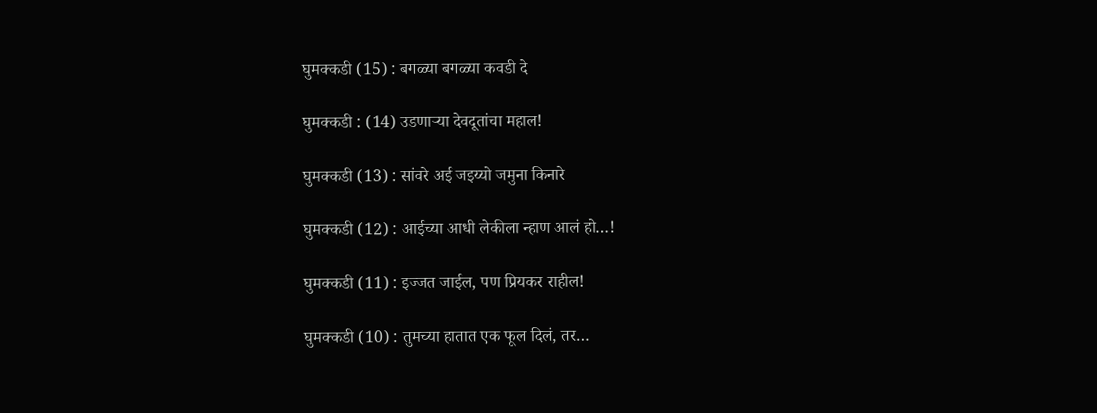घुमक्कडी (15) : बगळ्या बगळ्या कवडी दे

घुमक्कडी : (14) उडणाऱ्या देवदूतांचा महाल!

घुमक्कडी (13) : सांवरे अई जइय्यो जमुना किनारे

घुमक्कडी (12) : आईच्या आधी लेकीला न्हाण आलं हो…!

घुमक्कडी (11) : इज्जत जाईल, पण प्रियकर राहील!

घुमक्कडी (10) : तुमच्या हातात एक फूल दिलं, तर…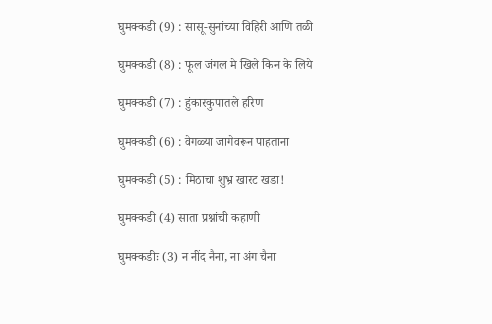घुमक्कडी (9) : सासू-सुनांच्या विहिरी आणि तळी

घुमक्कडी (8) : फूल जंगल मे खिले किन के लिये

घुमक्कडी (7) : हुंकारकुपातले हरिण

घुमक्कडी (6) : वेगळ्या जागेवरून पाहताना

घुमक्कडी (5) : मिठाचा शुभ्र खारट खडा!

घुमक्कडी (4) साता प्रश्नांची कहाणी

घुमक्कडीः (3) न नींद नैना, ना अंग चैना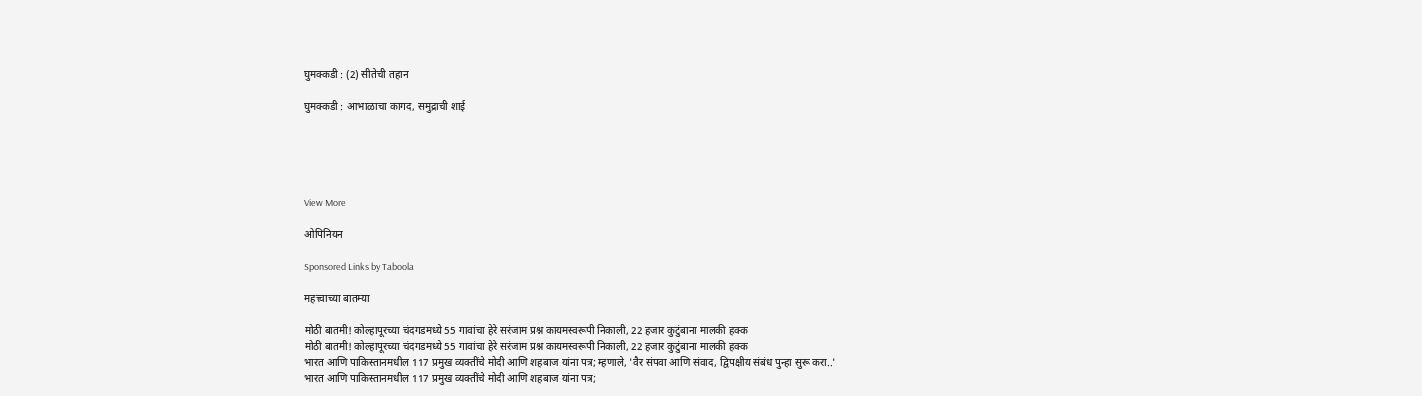घुमक्कडी : (2) सीतेची तहान

घुमक्कडी : आभाळाचा कागद, समुद्राची शाई





View More

ओपिनियन

Sponsored Links by Taboola

महत्त्वाच्या बातम्या

मोठी बातमी! कोल्हापूरच्या चंदगडमध्ये 55 गावांचा हेरे सरंजाम प्रश्न कायमस्वरूपी निकाली, 22 हजार कुटुंबाना मालकी हक्क
मोठी बातमी! कोल्हापूरच्या चंदगडमध्ये 55 गावांचा हेरे सरंजाम प्रश्न कायमस्वरूपी निकाली, 22 हजार कुटुंबाना मालकी हक्क
भारत आणि पाकिस्तानमधील 117 प्रमुख व्यक्तींचे मोदी आणि शहबाज यांना पत्र; म्हणाले, 'वैर संपवा आणि संवाद, द्विपक्षीय संबंध पुन्हा सुरू करा..'
भारत आणि पाकिस्तानमधील 117 प्रमुख व्यक्तींचे मोदी आणि शहबाज यांना पत्र;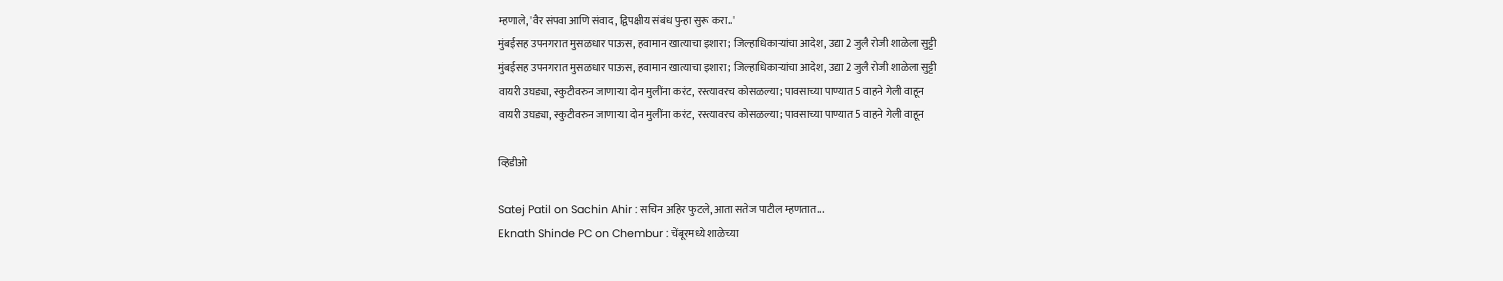म्हणाले, 'वैर संपवा आणि संवाद, द्विपक्षीय संबंध पुन्हा सुरू करा..'
मुंबईसह उपनगरात मुसळधार पाऊस, हवामान खात्याचा इशारा; जिल्हाधिकाऱ्यांचा आदेश, उद्या 2 जुलै रोजी शाळेला सुट्टी
मुंबईसह उपनगरात मुसळधार पाऊस, हवामान खात्याचा इशारा; जिल्हाधिकाऱ्यांचा आदेश, उद्या 2 जुलै रोजी शाळेला सुट्टी
वायरी उघड्या, स्कुटीवरुन जाणाऱ्या दोन मुलींना करंट, रस्त्यावरच कोसळल्या; पावसाच्या पाण्यात 5 वाहने गेली वाहून
वायरी उघड्या, स्कुटीवरुन जाणाऱ्या दोन मुलींना करंट, रस्त्यावरच कोसळल्या; पावसाच्या पाण्यात 5 वाहने गेली वाहून

व्हिडीओ

Satej Patil on Sachin Ahir : सचिन अहिर फुटले, आता सतेज पाटील म्हणतात...
Eknath Shinde PC on Chembur : चेंबूरमध्ये शाळेच्या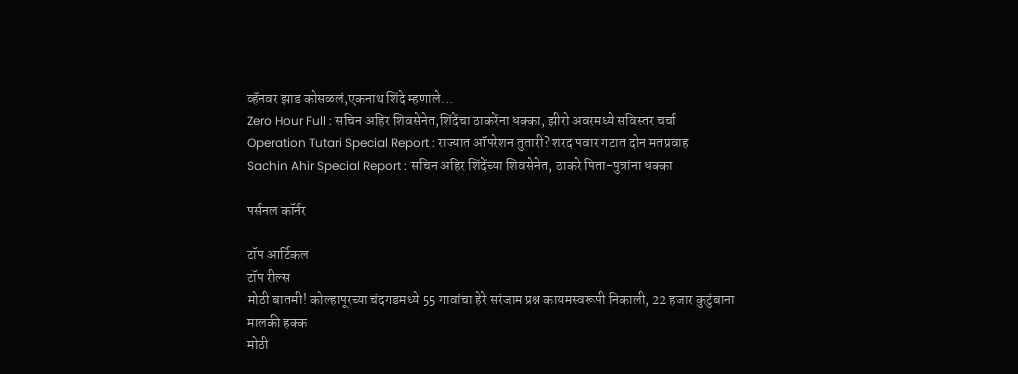व्हॅनवर झाड कोसळलं,एकनाथ शिंदे म्हणाले...
Zero Hour Full : सचिन अहिर शिवसेनेत,शिंदेंचा ठाकरेंना धक्का, झीरो अवरमध्ये सविस्तर चर्चा
Operation Tutari Special Report : राज्यात ऑपरेशन तुतारी? शरद पवार गटात दोन मतप्रवाह
Sachin Ahir Special Report : सचिन अहिर शिंदेंच्या शिवसेनेत, ठाकरे पिता-पुत्रांना धक्का

पर्सनल कॉर्नर

टॉप आर्टिकल
टॉप रील्स
मोठी बातमी! कोल्हापूरच्या चंदगडमध्ये 55 गावांचा हेरे सरंजाम प्रश्न कायमस्वरूपी निकाली, 22 हजार कुटुंबाना मालकी हक्क
मोठी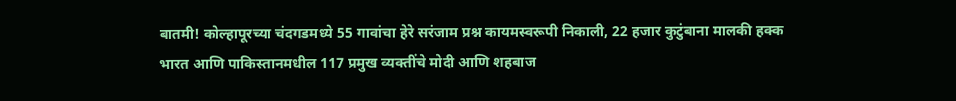बातमी! कोल्हापूरच्या चंदगडमध्ये 55 गावांचा हेरे सरंजाम प्रश्न कायमस्वरूपी निकाली, 22 हजार कुटुंबाना मालकी हक्क
भारत आणि पाकिस्तानमधील 117 प्रमुख व्यक्तींचे मोदी आणि शहबाज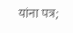यांना पत्र;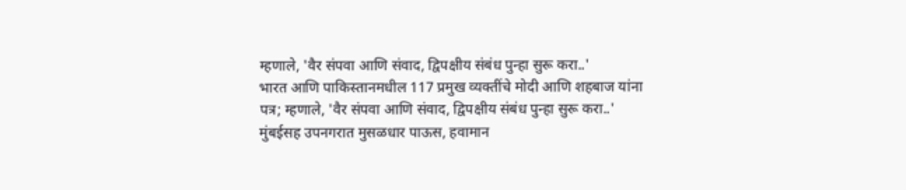म्हणाले, 'वैर संपवा आणि संवाद, द्विपक्षीय संबंध पुन्हा सुरू करा..'
भारत आणि पाकिस्तानमधील 117 प्रमुख व्यक्तींचे मोदी आणि शहबाज यांना पत्र; म्हणाले, 'वैर संपवा आणि संवाद, द्विपक्षीय संबंध पुन्हा सुरू करा..'
मुंबईसह उपनगरात मुसळधार पाऊस, हवामान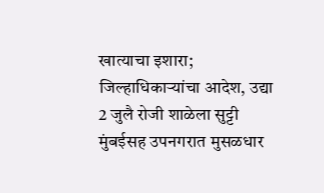खात्याचा इशारा; जिल्हाधिकाऱ्यांचा आदेश, उद्या 2 जुलै रोजी शाळेला सुट्टी
मुंबईसह उपनगरात मुसळधार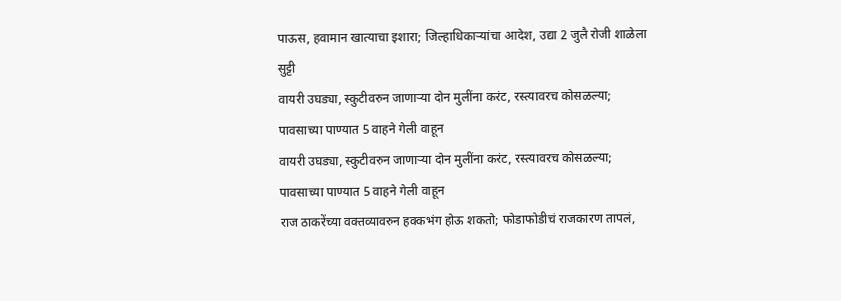पाऊस, हवामान खात्याचा इशारा; जिल्हाधिकाऱ्यांचा आदेश, उद्या 2 जुलै रोजी शाळेला सुट्टी
वायरी उघड्या, स्कुटीवरुन जाणाऱ्या दोन मुलींना करंट, रस्त्यावरच कोसळल्या; पावसाच्या पाण्यात 5 वाहने गेली वाहून
वायरी उघड्या, स्कुटीवरुन जाणाऱ्या दोन मुलींना करंट, रस्त्यावरच कोसळल्या; पावसाच्या पाण्यात 5 वाहने गेली वाहून
राज ठाकरेंच्या वक्तव्यावरुन हक्कभंग होऊ शकतो; फोडाफोडीचं राजकारण तापलं,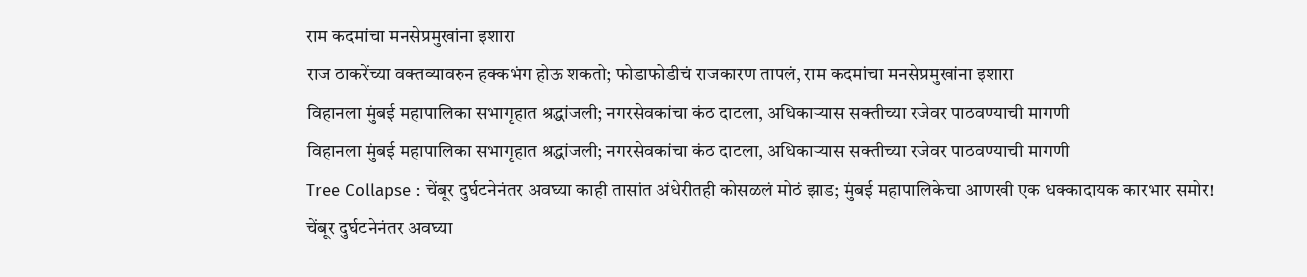राम कदमांचा मनसेप्रमुखांना इशारा
राज ठाकरेंच्या वक्तव्यावरुन हक्कभंग होऊ शकतो; फोडाफोडीचं राजकारण तापलं, राम कदमांचा मनसेप्रमुखांना इशारा
विहानला मुंबई महापालिका सभागृहात श्रद्धांजली; नगरसेवकांचा कंठ दाटला, अधिकाऱ्यास सक्तीच्या रजेवर पाठवण्याची मागणी
विहानला मुंबई महापालिका सभागृहात श्रद्धांजली; नगरसेवकांचा कंठ दाटला, अधिकाऱ्यास सक्तीच्या रजेवर पाठवण्याची मागणी
Tree Collapse : चेंबूर दुर्घटनेनंतर अवघ्या काही तासांत अंधेरीतही कोसळलं मोठं झाड; मुंबई महापालिकेचा आणखी एक धक्कादायक कारभार समोर!
चेंबूर दुर्घटनेनंतर अवघ्या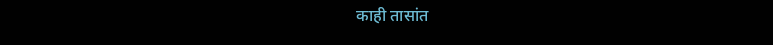काही तासांत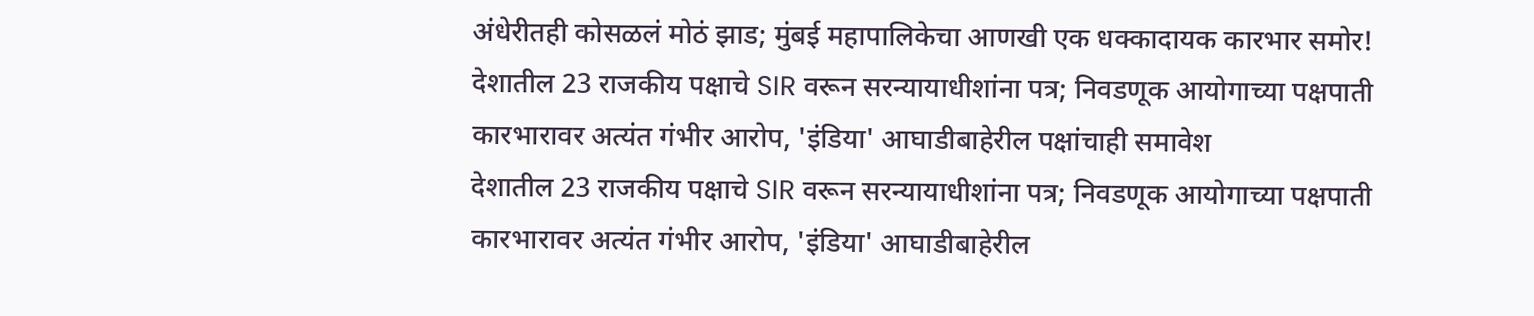अंधेरीतही कोसळलं मोठं झाड; मुंबई महापालिकेचा आणखी एक धक्कादायक कारभार समोर!
देशातील 23 राजकीय पक्षाचे SIR वरून सरन्यायाधीशांना पत्र; निवडणूक आयोगाच्या पक्षपाती कारभारावर अत्यंत गंभीर आरोप, 'इंडिया' आघाडीबाहेरील पक्षांचाही समावेश
देशातील 23 राजकीय पक्षाचे SIR वरून सरन्यायाधीशांना पत्र; निवडणूक आयोगाच्या पक्षपाती कारभारावर अत्यंत गंभीर आरोप, 'इंडिया' आघाडीबाहेरील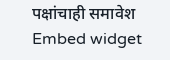पक्षांचाही समावेश
Embed widget